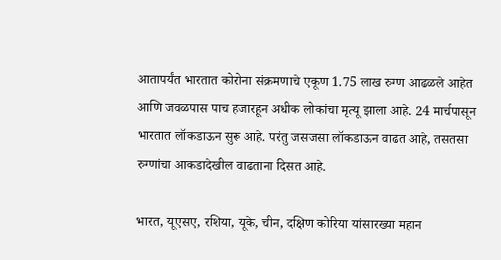आतापर्यंत भारतात कोरोना संक्रमणाचे एकूण 1.75 लाख रुग्ण आढळले आहेत आणि जवळपास पाच हजारहून अधीक लोकांचा मृत्यू झाला आहे. 24 मार्चपासून भारतात लॉकडाऊन सुरू आहे. परंतु जसजसा लॉकडाऊन वाढत आहे, तसतसा रुग्णांचा आकडादेखील वाढताना दिसत आहे.

भारत, यूएसए, रशिया, यूके, चीन, दक्षिण कोरिया यांसारख्या महान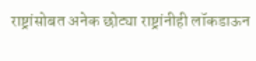राष्ट्रांसोबत अनेक छोट्या राष्ट्रांनीही लॉकडाऊन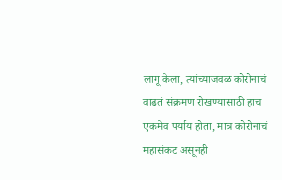लागू केला, त्यांच्याजवळ कोरोनाचं वाढतं संक्रमण रोखण्यासाठी हाच एकमेव पर्याय होता, मात्र कोरोनाचं महासंकट असूनही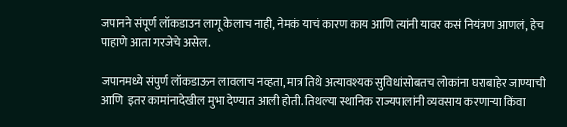जपानने संपूर्ण लॉकडाउन लागू केलाच नाही, नेमकं याचं कारण काय आणि त्यांनी यावर कसं नियंत्रण आणलं, हेच पाहाणे आता गरजेचे असेल.

जपानमध्ये संपुर्ण लॉकडाऊन लावलाच नव्हता, मात्र तिथे अत्यावश्यक सुविधांसोबतच लोकांना घराबाहेर जाण्याची आणि  इतर कामांनादेखील मुभा देण्यात आली होती. तिथल्या स्थानिक राज्यपालांनी व्यवसाय करणाऱ्या किंवा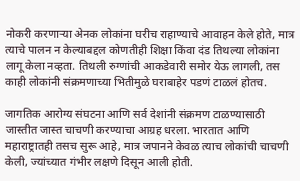नोकरी करणाऱ्या अेनक लोकांना घरीच राहाण्याचे आवाहन केले होते, मात्र  त्याचे पालन न केल्याबद्दल कोणतीही शिक्षा किंवा दंड तिथल्या लोकांना लागू केला नव्हता. तिथली रुग्णांची आकडेवारी समोर येऊ लागली, तस काही लोकांनी संक्रमणाच्या भितीमुळे घराबाहेर पडणं टाळलं होतच.

जागतिक आरोग्य संघटना आणि सर्व देशांनी संक्रमण टाळण्यासाठी जास्तीत जास्त चाचणी करण्याचा आग्रह धरला. भारतात आणि महाराष्ट्रातही तसच सुरू आहे, मात्र जपानने केवळ त्याच लोकांची चाचणी केली, ज्यांच्यात गंभीर लक्षणे दिसून आली होती.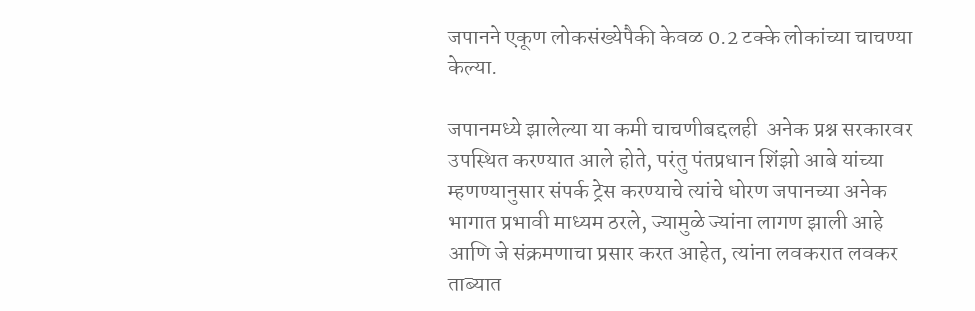जपानने एकूण लोकसंख्येपैकी केवळ 0.2 टक्के लोकांच्या चाचण्या केल्या.

जपानमध्ये झालेल्या या कमी चाचणीबद्दलही  अनेक प्रश्न सरकारवर उपस्थित करण्यात आले होते, परंतु पंतप्रधान शिंझो आबे यांच्या म्हणण्यानुसार संपर्क ट्रेस करण्याचे त्यांचे धोरण जपानच्या अनेक भागात प्रभावी माध्यम ठरले, ज्यामुळे ज्यांना लागण झाली आहे आणि जे संक्रमणाचा प्रसार करत आहेत, त्यांना लवकरात लवकर ताब्यात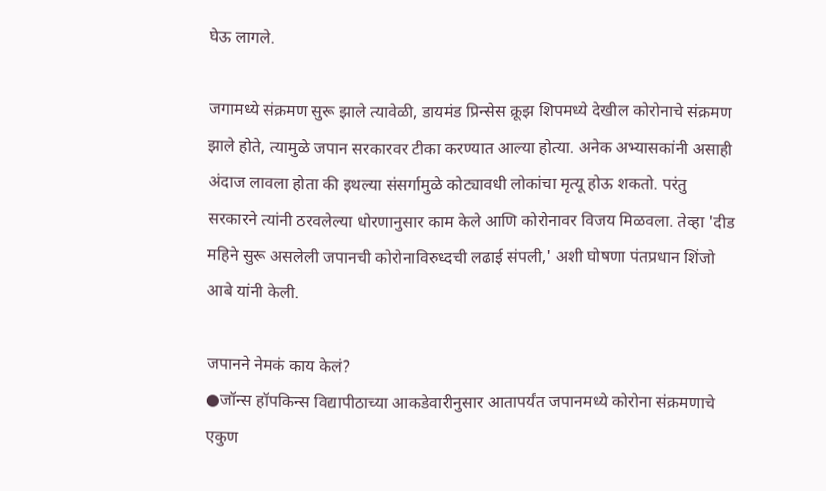घेऊ लागले.

जगामध्ये संक्रमण सुरू झाले त्यावेळी, डायमंड प्रिन्सेस क्रूझ शिपमध्ये देखील कोरोनाचे संक्रमण झाले होते, त्यामुळे जपान सरकारवर टीका करण्यात आल्या होत्या. अनेक अभ्यासकांनी असाही अंदाज लावला होता की इथल्या संसर्गामुळे कोट्यावधी लोकांचा मृत्यू होऊ शकतो. परंतु सरकारने त्यांनी ठरवलेल्या धोरणानुसार काम केले आणि कोरोनावर विजय मिळवला. तेव्हा 'दीड महिने सुरू असलेली जपानची कोरोनाविरुध्दची लढाई संपली,' अशी घोषणा पंतप्रधान शिंजो आबे यांनी केली.

जपानने नेमकं काय केलं?
●जॉन्स हॉपकिन्स विद्यापीठाच्या आकडेवारीनुसार आतापर्यंत जपानमध्ये कोरोना संक्रमणाचे एकुण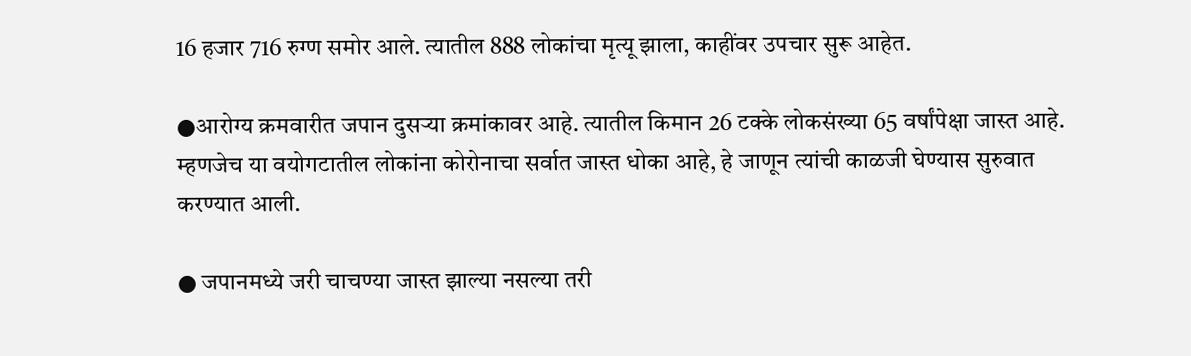16 हजार 716 रुग्ण समोर आले. त्यातील 888 लोकांचा मृत्यू झाला, काहींवर उपचार सुरू आहेत.

●आरोग्य क्रमवारीत जपान दुसर्‍या क्रमांकावर आहे. त्यातील किमान 26 टक्के लोकसंख्या 65 वर्षांपेक्षा जास्त आहे. म्हणजेच या वयोगटातील लोकांना कोरोनाचा सर्वात जास्त धोका आहे, हे जाणून त्यांची काळजी घेण्यास सुरुवात करण्यात आली.

● जपानमध्ये जरी चाचण्या जास्त झाल्या नसल्या तरी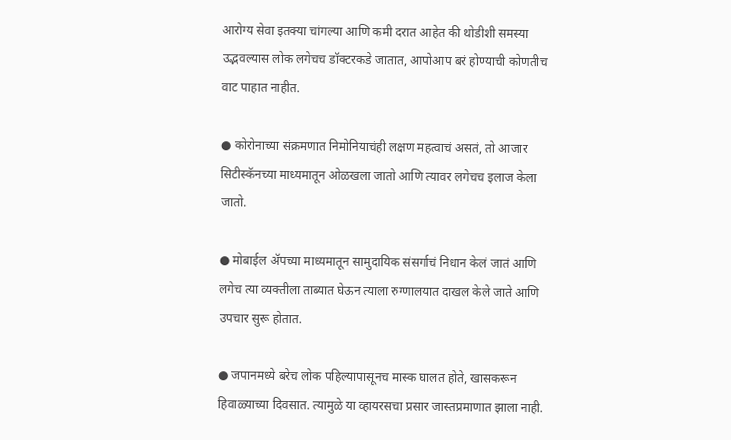आरोग्य सेवा इतक्या चांगल्या आणि कमी दरात आहेत की थोडीशी समस्या उद्भवल्यास लोक लगेचच डॉक्टरकडे जातात, आपोआप बरं होण्याची कोणतीच वाट पाहात नाहीत.

● कोरोनाच्या संक्रमणात निमोनियाचंही लक्षण महत्वाचं असतं, तो आजार सिटीस्कॅनच्या माध्यमातून ओळखला जातो आणि त्यावर लगेचच इलाज केला जातो.

● मोबाईल ॲपच्या माध्यमातून सामुदायिक संसर्गाचं निधान केलं जातं आणि लगेच त्या व्यक्तीला ताब्यात घेऊन त्याला रुग्णालयात दाखल केले जाते आणि उपचार सुरू होतात.

● जपानमध्ये बरेच लोक पहिल्यापासूनच मास्क घालत होते, खासकरून हिवाळ्याच्या दिवसात. त्यामुळे या व्हायरसचा प्रसार जास्तप्रमाणात झाला नाही.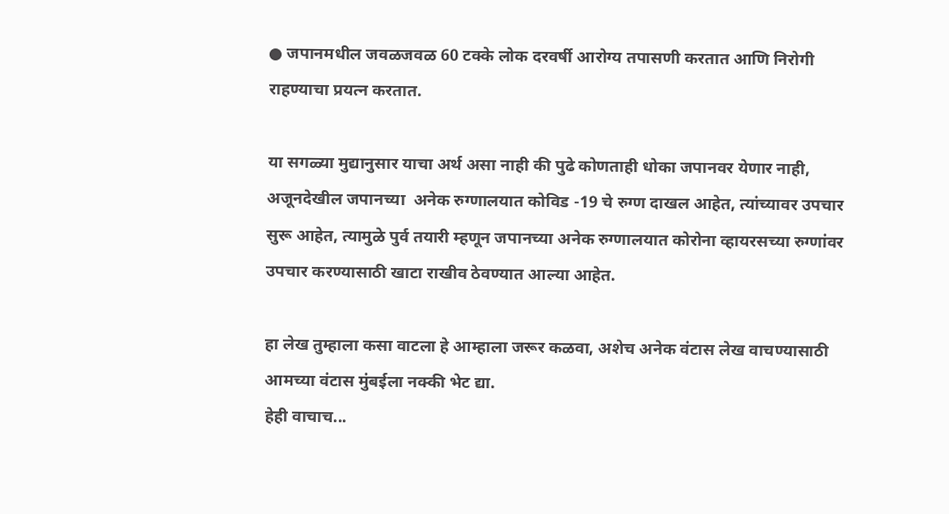● जपानमधील जवळजवळ 60 टक्के लोक दरवर्षी आरोग्य तपासणी करतात आणि निरोगी राहण्याचा प्रयत्न करतात.

या सगळ्या मुद्यानुसार याचा अर्थ असा नाही की पुढे कोणताही धोका जपानवर येणार नाही, अजूनदेखील जपानच्या  अनेक रुग्णालयात कोविड -19 चे रुग्ण दाखल आहेत, त्यांच्यावर उपचार सुरू आहेत, त्यामुळे पुर्व तयारी म्हणून जपानच्या अनेक रुग्णालयात कोरोना व्हायरसच्या रुग्णांवर उपचार करण्यासाठी खाटा राखीव ठेवण्यात आल्या आहेत.

हा लेख तुम्हाला कसा वाटला हे आम्हाला जरूर कळवा, अशेच अनेक वंटास लेख वाचण्यासाठी आमच्या वंटास मुंबईला नक्की भेट द्या.
हेही वाचाच...